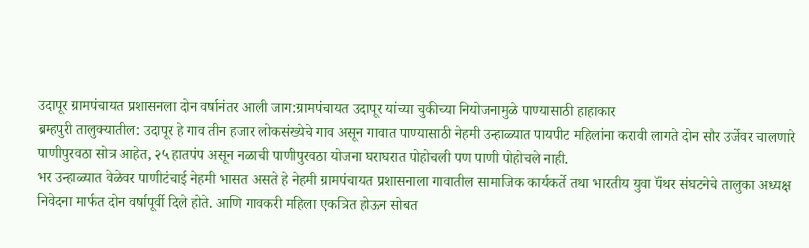उदापूर ग्रामपंचायत प्रशासनला दोन वर्षानंतर आली जाग:ग्रामपंचायत उदापूर यांच्या चुकीच्या नियोजनामुळे पाण्यासाठी हाहाकार
ब्रम्हपुरी तालुक्यातील: उदापूर हे गाव तीन हजार लोकसंख्येचे गाव असून गावात पाण्यासाठी नेहमी उन्हाळ्यात पायपीट महिलांना करावी लागते दोन सौर उर्जेवर चालणारे पाणीपुरवठा सोत्र आहेत, २५ हातपंप असून नळाची पाणीपुरवठा योजना घराघरात पोहोचली पण पाणी पोहोचले नाही.
भर उन्हाळ्यात वेळेवर पाणीटंचाई नेहमी भासत असते हे नेहमी ग्रामपंचायत प्रशासनाला गावातील सामाजिक कार्यकर्ते तथा भारतीय युवा पॅंथर संघटनेचे तालुका अध्यक्ष निवेदना मार्फत दोन वर्षापूर्वी दिले होते. आणि गावकरी महिला एकत्रित होऊन सोबत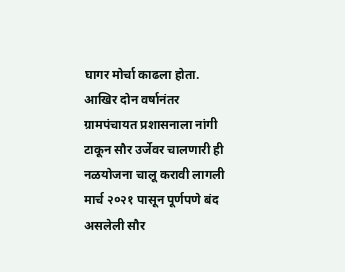घागर मोर्चा काढला होता. आखिर दोन वर्षानंतर ग्रामपंचायत प्रशासनाला नांगी टाकून सौर उर्जेवर चालणारी ही नळयोजना चालू करावी लागली मार्च २०२१ पासून पूर्णपणे बंद असलेली सौर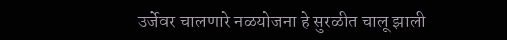उर्जेवर चालणारे नळयोजना हे सुरळीत चालू झाली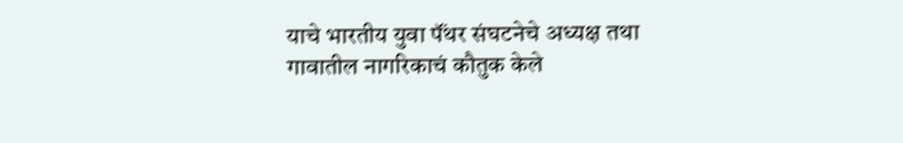याचे भारतीय युवा पॅंथर संघटनेचे अध्यक्ष तथा गावातील नागरिकाचं कौतुक केले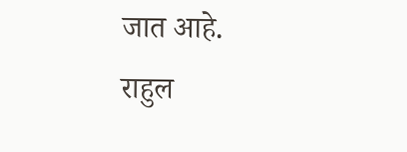जात आहे.
राहुल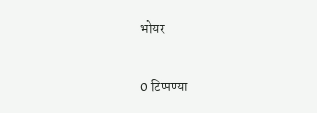भोयर


0 टिप्पण्या